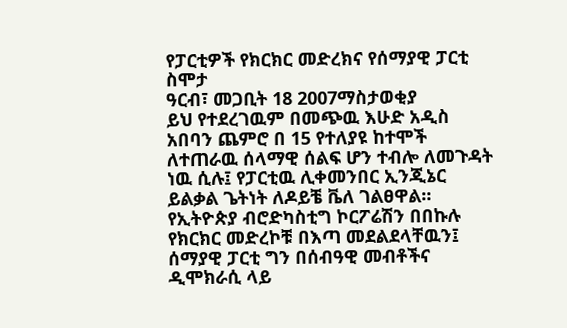የፓርቲዎች የክርክር መድረክና የሰማያዊ ፓርቲ ስሞታ
ዓርብ፣ መጋቢት 18 2007ማስታወቂያ
ይህ የተደረገዉም በመጭዉ እሁድ አዲስ አበባን ጨምሮ በ 15 የተለያዩ ከተሞች ለተጠራዉ ሰላማዊ ሰልፍ ሆን ተብሎ ለመጉዳት ነዉ ሲሉ፤ የፓርቲዉ ሊቀመንበር ኢንጂኔር ይልቃል ጌትነት ለዶይቼ ቬለ ገልፀዋል። የኢትዮጵያ ብሮድካስቲግ ኮርፖሬሽን በበኩሉ የክርክር መድረኮቹ በእጣ መደልደላቸዉን፤ ሰማያዊ ፓርቲ ግን በሰብዓዊ መብቶችና ዲሞክራሲ ላይ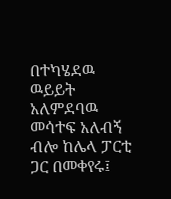በተካሄደዉ ዉይይት አለምደባዉ መሳተፍ አለብኝ ብሎ ከሌላ ፓርቲ ጋር በመቀየሩ፤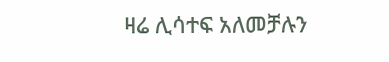ዛሬ ሊሳተፍ አለመቻሉን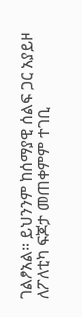ገልፆአል። ይህንንም ከሰማያዊ ሰልፍ ጋር አያይዞ ለፖለቲካ ፍጆታ መጠቀምም ተገቢ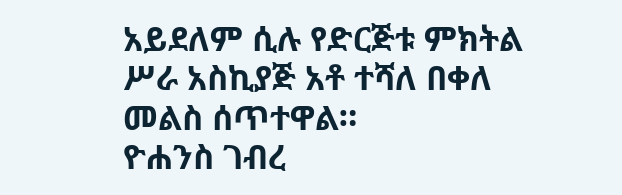አይደለም ሲሉ የድርጅቱ ምክትል ሥራ አስኪያጅ አቶ ተሻለ በቀለ መልስ ሰጥተዋል።
ዮሐንስ ገብረ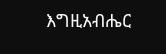እግዚአብሔር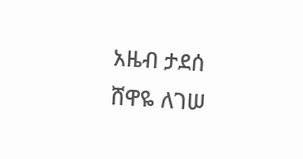አዜብ ታደሰ
ሸዋዬ ለገሠ